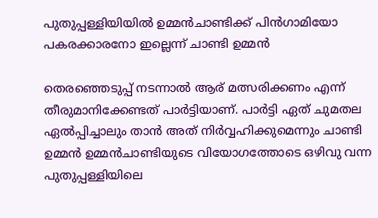പുതുപ്പള്ളിയിയില്‍ ഉമ്മന്‍ചാണ്ടിക്ക് പിന്‍ഗാമിയോ പകരക്കാരനോ ഇല്ലെന്ന് ചാണ്ടി ഉമ്മന്‍

തെരഞ്ഞെടുപ്പ് നടന്നാല്‍ ആര് മത്സരിക്കണം എന്ന് തീരുമാനിക്കേണ്ടത് പാര്‍ട്ടിയാണ്. പാര്‍ട്ടി ഏത് ചുമതല ഏല്‍പ്പിച്ചാലും താന്‍ അത് നിര്‍വ്വഹിക്കുമെന്നും ചാണ്ടി ഉമ്മന്‍ ഉമ്മന്‍ചാണ്ടിയുടെ വിയോഗത്തോടെ ഒഴിവു വന്ന പുതുപ്പള്ളിയിലെ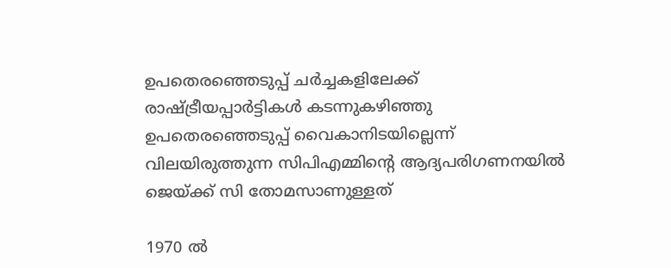ഉപതെരഞ്ഞെടുപ്പ് ചര്‍ച്ചകളിലേക്ക് രാഷ്ട്രീയപ്പാര്‍ട്ടികള്‍ കടന്നുകഴിഞ്ഞു
ഉപതെരഞ്ഞെടുപ്പ് വൈകാനിടയില്ലെന്ന് വിലയിരുത്തുന്ന സിപിഎമ്മിന്റെ ആദ്യപരിഗണനയില്‍ ജെയ്ക്ക് സി തോമസാണുള്ളത്

1970 ല്‍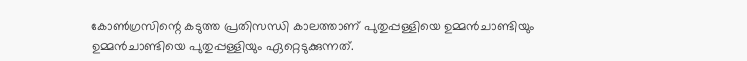കോണ്‍ഗ്രസിന്റെ കടുത്ത പ്രതിസന്ധി കാലത്താണ് പുതുപ്പള്ളിയെ ഉമ്മന്‍ചാണ്ടിയും ഉമ്മന്‍ചാണ്ടിയെ പുതുപ്പള്ളിയും ഏറ്റെടുക്കുന്നത്.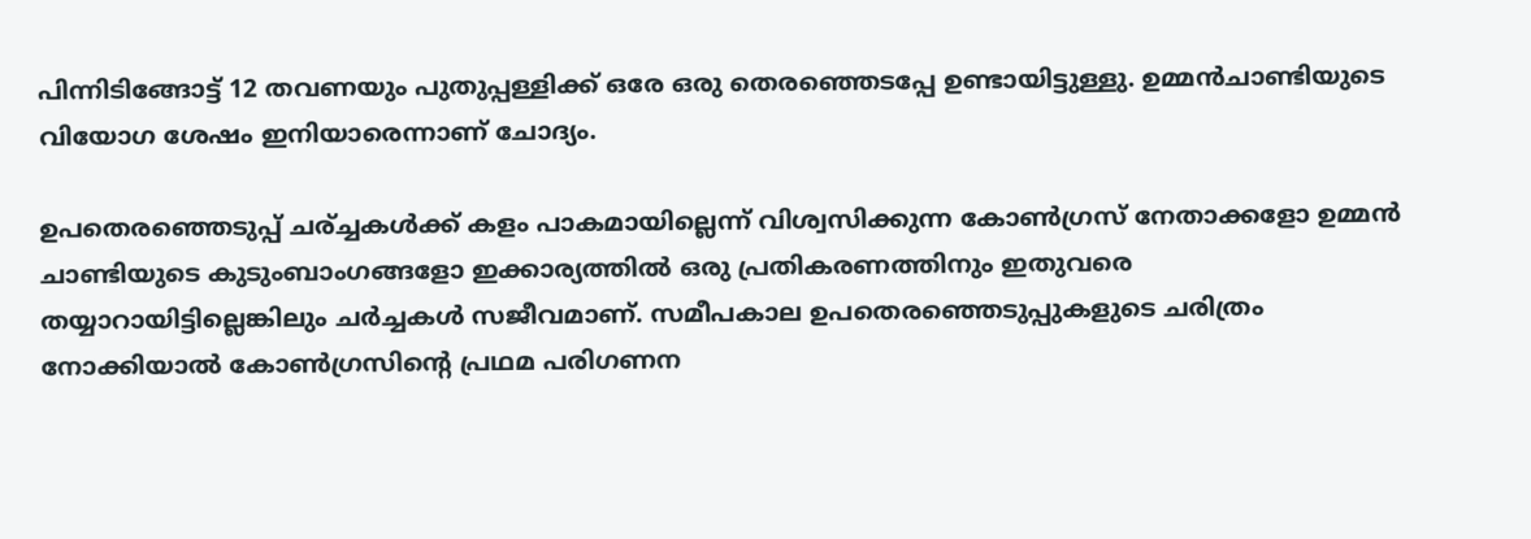പിന്നിടിങ്ങോട്ട് 12 തവണയും പുതുപ്പള്ളിക്ക് ഒരേ ഒരു തെരഞ്ഞെടപ്പേ ഉണ്ടായിട്ടുള്ളു. ഉമ്മന്‍ചാണ്ടിയുടെ വിയോഗ ശേഷം ഇനിയാരെന്നാണ് ചോദ്യം.

ഉപതെരഞ്ഞെടുപ്പ് ചര്ച്ചകള്‍ക്ക് കളം പാകമായില്ലെന്ന് വിശ്വസിക്കുന്ന കോണ്‍ഗ്രസ് നേതാക്കളോ ഉമ്മന്‍ ചാണ്ടിയുടെ കുടുംബാംഗങ്ങളോ ഇക്കാര്യത്തില്‍ ഒരു പ്രതികരണത്തിനും ഇതുവരെ തയ്യാറായിട്ടില്ലെങ്കിലും ചര്‍ച്ചകള്‍ സജീവമാണ്. സമീപകാല ഉപതെരഞ്ഞെടുപ്പുകളുടെ ചരിത്രം നോക്കിയാല്‍ കോണ്‍ഗ്രസിന്റെ പ്രഥമ പരിഗണന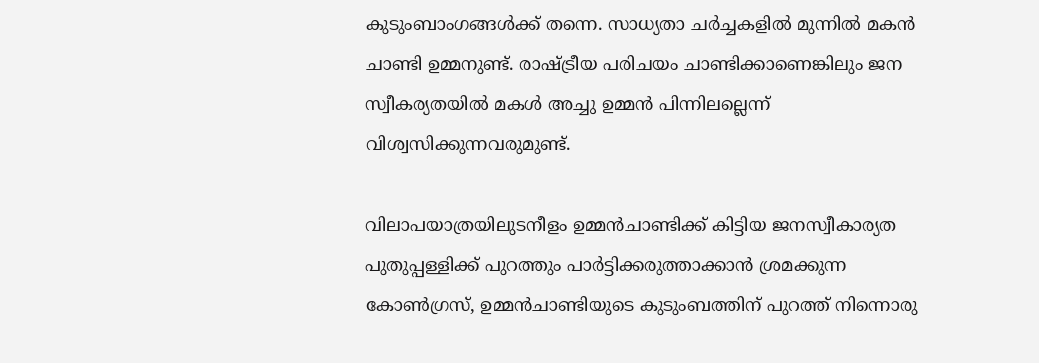കുടുംബാംഗങ്ങള്‍ക്ക് തന്നെ. സാധ്യതാ ചര്‍ച്ചകളില്‍ മുന്നില്‍ മകന്‍ ചാണ്ടി ഉമ്മനുണ്ട്. രാഷ്ട്രീയ പരിചയം ചാണ്ടിക്കാണെങ്കിലും ജന സ്വീകര്യതയില്‍ മകള്‍ അച്ചു ഉമ്മന്‍ പിന്നിലല്ലെന്ന് വിശ്വസിക്കുന്നവരുമുണ്ട്.

വിലാപയാത്രയിലുടനീളം ഉമ്മന്‍ചാണ്ടിക്ക് കിട്ടിയ ജനസ്വീകാര്യത പുതുപ്പള്ളിക്ക് പുറത്തും പാര്‍ട്ടിക്കരുത്താക്കാന്‍ ശ്രമക്കുന്ന കോണ്‍ഗ്രസ്, ഉമ്മന്‍ചാണ്ടിയുടെ കുടുംബത്തിന് പുറത്ത് നിന്നൊരു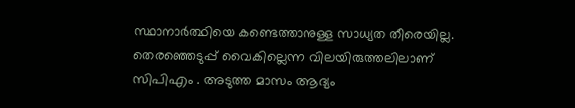സ്ഥാനാര്‍ത്ഥിയെ കണ്ടെത്താനുള്ള സാധ്യത തീരെയില്ല. തെരഞ്ഞെടുപ്പ് വൈകില്ലെന്ന വിലയിരുത്തലിലാണ് സിപിഎം . അടുത്ത മാസം ആദ്യം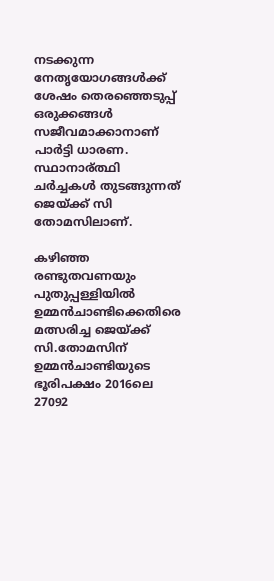നടക്കുന്ന നേതൃയോഗങ്ങള്‍ക്ക് ശേഷം തെരഞ്ഞെടുപ്പ് ഒരുക്കങ്ങള്‍ സജീവമാക്കാനാണ് പാര്‍ട്ടി ധാരണ. സ്ഥാനാര്ത്ഥി ചര്‍ച്ചകള്‍ തുടങ്ങുന്നത് ജെയ്ക്ക് സി തോമസിലാണ്.

കഴിഞ്ഞ രണ്ടുതവണയും പുതുപ്പള്ളിയില്‍ ഉമ്മന്‍ചാണ്ടിക്കെതിരെ മത്സരിച്ച ജെയ്ക്ക് സി.തോമസിന് ഉമ്മന്‍ചാണ്ടിയുടെ ഭൂരിപക്ഷം 2016ലെ 27092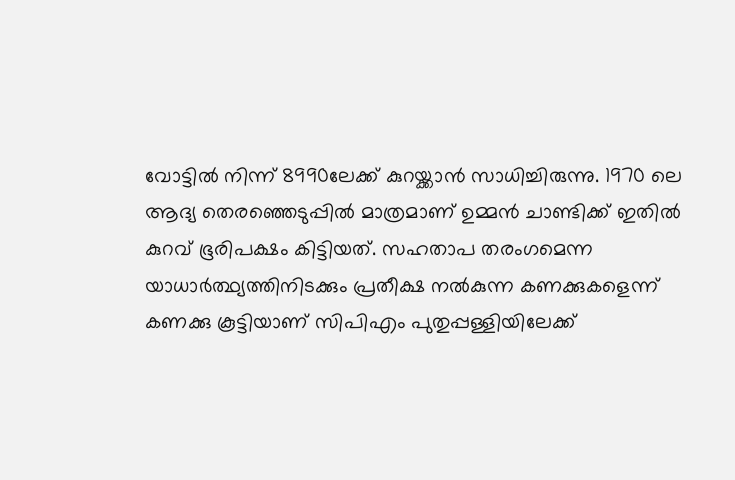വോട്ടില്‍ നിന്ന് 8990ലേക്ക് കുറയ്ക്കാന്‍ സാധിച്ചിരുന്നു. 1970 ലെ ആദ്യ തെരഞ്ഞെടുപ്പില്‍ മാത്രമാണ് ഉമ്മന്‍ ചാണ്ടിക്ക് ഇതില്‍ കുറവ് ഭൂരിപക്ഷം കിട്ടിയത്. സഹതാപ തരംഗമെന്ന യാധാര്‍ത്ഥ്യത്തിനിടക്കും പ്രതീക്ഷ നല്‍കുന്ന കണക്കുകളെന്ന് കണക്കു കൂട്ടിയാണ് സിപിഎം പുതുപ്പള്ളിയിലേക്ക്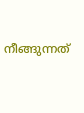നീങ്ങുന്നത്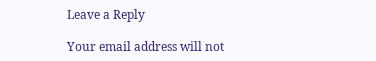Leave a Reply

Your email address will not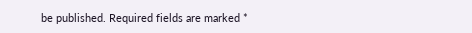be published. Required fields are marked *